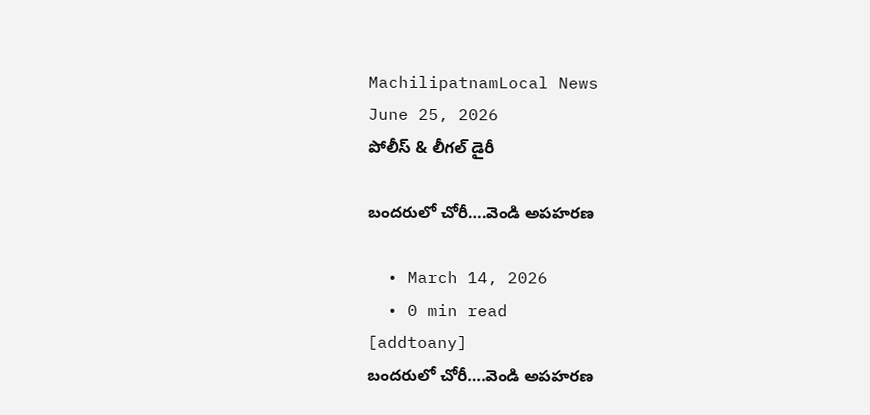MachilipatnamLocal News
June 25, 2026
పోలీస్ & లీగల్ డైరీ

బందరులో చోరీ….వెండి అపహరణ

  • March 14, 2026
  • 0 min read
[addtoany]
బందరులో చోరీ….వెండి అపహరణ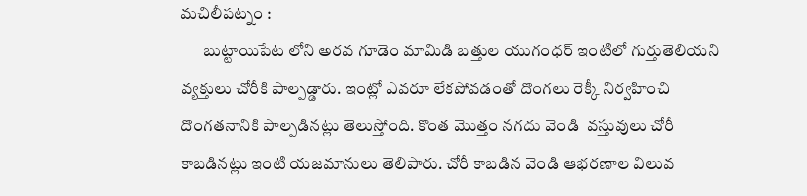మచిలీపట్నం :
       బుట్టాయిపేట లోని అరవ గూడెం మామిడి బత్తుల యుగంధర్ ఇంటిలో గుర్తుతెలియని వ్యక్తులు చోరీకి పాల్పడ్డారు. ఇంట్లో ఎవరూ లేకపోవడంతో దొంగలు రెక్కీ నిర్వహించి దొంగతనానికి పాల్పడినట్లు తెలుస్తోంది. కొంత మొత్తం నగదు వెండి  వస్తువులు చోరీ కాబడినట్లు ఇంటి యజమానులు తెలిపారు. చోరీ కాబడిన వెండి ఆభరణాల విలువ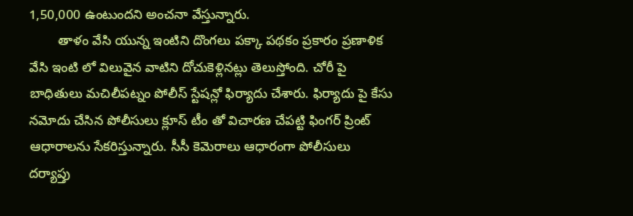1,50,000 ఉంటుందని అంచనా వేస్తున్నారు.
        తాళం వేసి యున్న ఇంటిని దొంగలు పక్కా పథకం ప్రకారం ప్రణాళిక వేసి ఇంటి లో విలువైన వాటిని దోచుకెళ్లినట్లు తెలుస్తోంది. చోరీ పై బాధితులు మచిలీపట్నం పోలీస్ స్టేషన్లో ఫిర్యాదు చేశారు. ఫిర్యాదు పై కేసు నమోదు చేసిన పోలీసులు క్లూస్ టీం తో విచారణ చేపట్టి ఫింగర్ ప్రింట్ ఆధారాలను సేకరిస్తున్నారు. సీసీ కెమెరాలు ఆధారంగా పోలీసులు దర్యాప్తు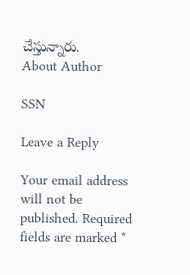చేస్తున్నారు.
About Author

SSN

Leave a Reply

Your email address will not be published. Required fields are marked *